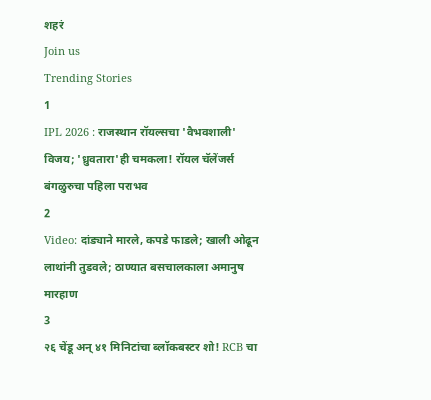शहरं
Join us
Trending Stories
1
IPL 2026 : राजस्थान रॉयल्सचा 'वैभवशाली' विजय; 'ध्रुवतारा'ही चमकला! रॉयल चॅलेंजर्स बंगळुरुचा पहिला पराभव
2
Video: दांड्याने मारले, कपडे फाडले; खाली ओढून लाथांनी तुडवले; ठाण्यात बसचालकाला अमानुष मारहाण
3
२६ चेंडू अन् ४१ मिनिटांचा ब्लॉकबस्टर शो! RCB चा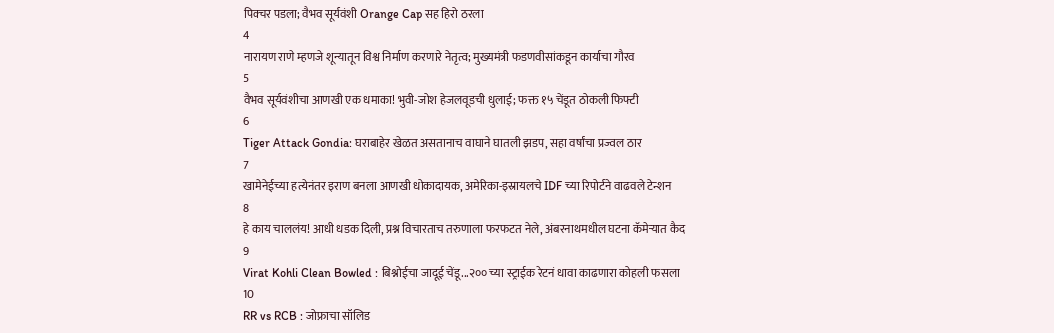पिक्चर पडला; वैभव सूर्यवंशी Orange Cap सह हिरो ठरला
4
नारायण राणे म्हणजे शून्यातून विश्व निर्माण करणारे नेतृत्व; मुख्यमंत्री फडणवीसांकडून कार्याचा गौरव
5
वैभव सूर्यवंशीचा आणखी एक धमाका! भुवी-जोश हेजलवूडची धुलाई; फक्त १५ चेंडूत ठोकली फिफ्टी
6
Tiger Attack Gondia: घराबाहेर खेळत असतानाच वाघाने घातली झडप, सहा वर्षांचा प्रज्वल ठार
7
खामेनेईच्या हत्येनंतर इराण बनला आणखी धोकादायक, अमेरिका-इस्रायलचे IDF च्या रिपोर्टने वाढवले टेन्शन
8
हे काय चाललंय! आधी धडक दिली, प्रश्न विचारताच तरुणाला फरफटत नेले, अंबरनाथमधील घटना कॅमेऱ्यात कैद
9
Virat Kohli Clean Bowled : बिश्नोईचा जादूई चेंडू...२०० च्या स्ट्राईक रेटनं धावा काढणारा कोहली फसला
10
RR vs RCB : जोफ्राचा सॉलिड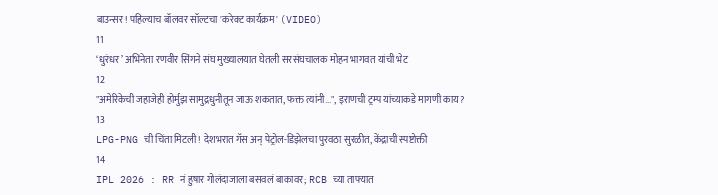बाउन्सर! पहिल्याच बॉलवर सॉल्टचा 'करेक्ट कार्यक्रम' (VIDEO)
11
‘धुरंधर’ अभिनेता रणवीर सिंगने संघ मुख्यालयात घेतली सरसंघचालक मोहन भागवत यांची भेट
12
"अमेरिकेची जहाजेही होर्मुझ सामुद्रधुनीतून जाऊ शकतात, फक्त त्यांनी...", इराणची ट्रम्प यांच्याकडे मागणी काय?
13
LPG-PNG ची चिंता मिटली! देशभरात गॅस अन् पेट्रोल-डिझेलचा पुरवठा सुरळीत, केंद्राची स्पष्टोक्ती
14
IPL 2026 : RR नं हुषार गोलंदाजाला बसवलं बाकावर; RCB च्या ताफ्यात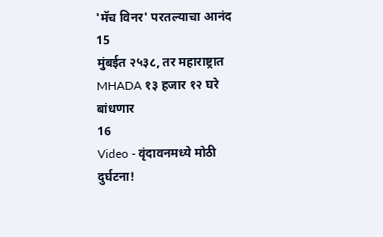'मॅच विनर' परतल्याचा आनंद
15
मुंबईत २५३८, तर महाराष्ट्रात MHADA १३ हजार १२ घरे बांधणार
16
Video - वृंदावनमध्ये मोठी दुर्घटना!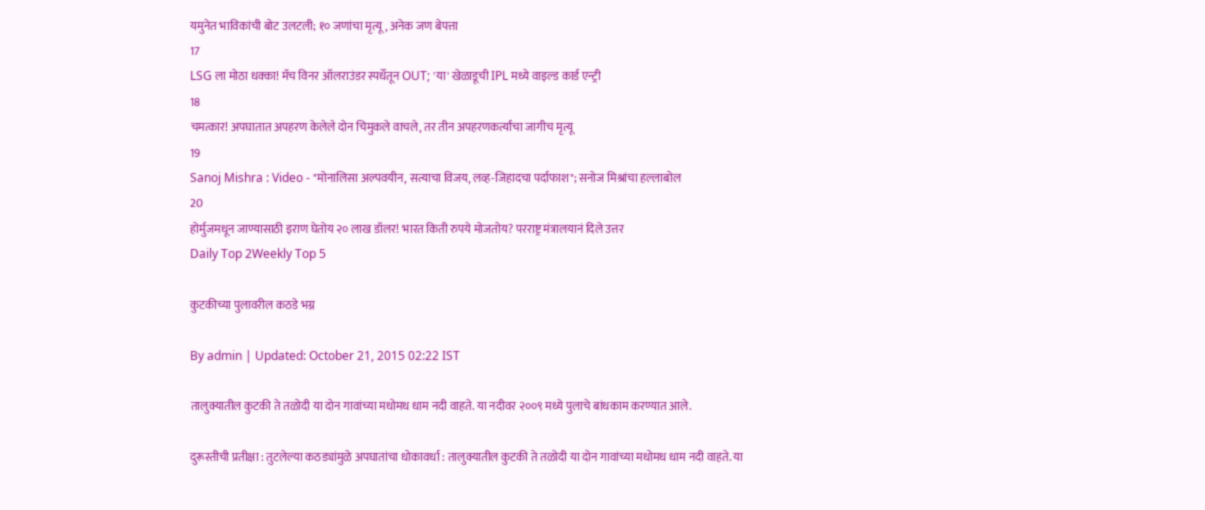यमुनेत भाविकांची बोट उलटली; १० जणांचा मृत्यू, अनेक जण बेपत्ता
17
LSG ला मोठा धक्का! मॅच विनर ऑलराउंडर स्पर्धेतून OUT; 'या' खेळाडूची IPL मध्ये वाइल्ड कार्ड एन्ट्री
18
चमत्कार! अपघातात अपहरण केलेले दोन चिमुकले वाचले, तर तीन अपहरणकर्त्यांचा जागीच मृत्यू
19
Sanoj Mishra : Video - "मोनालिसा अल्पवयीन, सत्याचा विजय, लव्ह-जिहादचा पर्दाफाश"; सनोज मिश्रांचा हल्लाबोल
20
होर्मुजमधून जाण्यासाठी इराण घेतोय २० लाख डॉलर! भारत किती रुपये मोजतोय? परराष्ट्र मंत्रालयानं दिले उत्तर
Daily Top 2Weekly Top 5

कुटकीच्या पुलावरील कठडे भग्न

By admin | Updated: October 21, 2015 02:22 IST

तालुक्यातील कुटकी ते तळोदी या दोन गावांच्या मधोमध धाम नदी वाहते. या नदीवर २००९ मध्ये पुलाचे बांधकाम करण्यात आले.

दुरूस्तीची प्रतीक्षा : तुटलेल्या कठड्यांमुळे अपघातांचा धोकावर्धा : तालुक्यातील कुटकी ते तळोदी या दोन गावांच्या मधोमध धाम नदी वाहते. या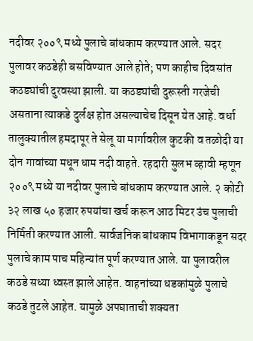नदीवर २००९ मध्ये पुलाचे बांधकाम करण्यात आले. सदर पुलावर कठडेही बसविण्यात आले होते; पण काहीच दिवसांत कठड्यांची दुरवस्था झाली. या कठड्यांची दुरूस्ती गरजेची असताना त्याकडे दुर्लक्ष होत असल्याचेच दिसून येत आहे. वर्धा तालुक्यातील हमदापूर ते सेलू या मार्गावरील कुटकी व तळोदी या दोन गावांच्या मधून धाम नदी वाहते. रहदारी सुलभ व्हावी म्हणून २००९ मध्ये या नदीवर पुलाचे बांधकाम करण्यात आले. २ कोटी ३२ लाख ५० हजार रुपयांचा खर्च करून आठ मिटर उंच पुलाची निर्मिती करण्यात आली. सार्वजनिक बांधकाम विभागाकडून सदर पुलाचे काम पाच महिन्यांत पूर्ण करण्यात आले. या पुलावरील कठडे सध्या ध्वस्त झाले आहेत. वाहनांच्या धडकांमुळे पुलाचे कठडे तुटले आहेत. यामुळे अपघाताची शक्यता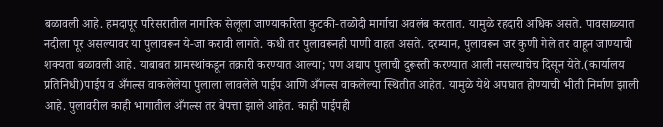बळावली आहे. हमदापूर परिसरातील नागरिक सेलूला जाण्याकरिता कुटकी-तळोदी मार्गाचा अवलंब करतात. यामुळे रहदारी अधिक असते. पावसाळ्यात नदीला पूर असल्यावर या पुलावरून ये-जा करावी लागते. कधी तर पुलावरूनही पाणी वाहत असते. दरम्यान, पुलावरून जर कुणी गेले तर वाहून जाण्याची शक्यता बळावली आहे. याबाबत ग्रामस्थांकडून तक्रारी करण्यात आल्या; पण अद्याप पुलाची दुरूस्ती करण्यात आली नसल्याचेच दिसून येते.(कार्यालय प्रतिनिधी)पाईप व अँगल्स वाकलेलेया पुलाला लावलेले पाईप आणि अँगल्स वाकलेल्या स्थितीत आहेत. यामुळे येथे अपघात होण्याची भीती निर्माण झाली आहे. पुलावरील काही भागातील अँगल्स तर बेपत्ता झाले आहेत. काही पाईपही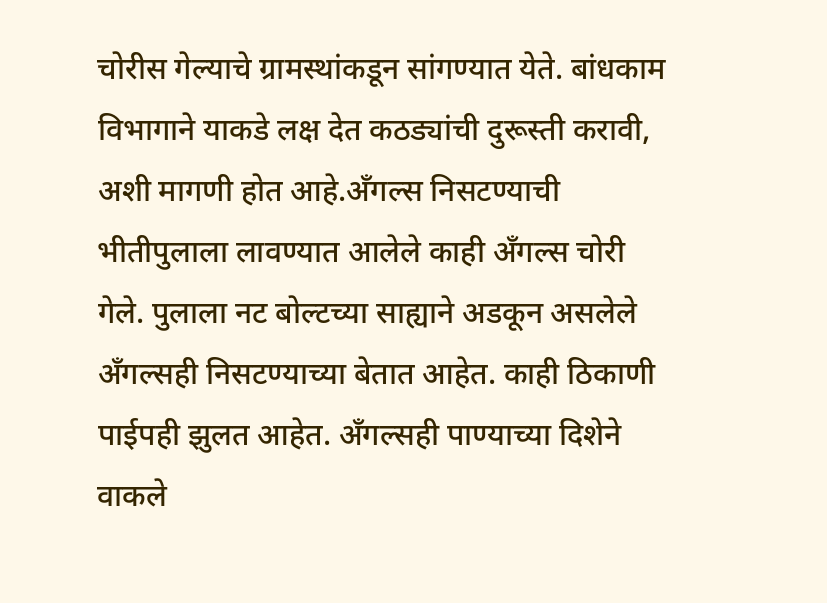चोरीस गेल्याचे ग्रामस्थांकडून सांगण्यात येते. बांधकाम विभागाने याकडे लक्ष देत कठड्यांची दुरूस्ती करावी, अशी मागणी होत आहे.अँगल्स निसटण्याची भीतीपुलाला लावण्यात आलेले काही अँगल्स चोरी गेले. पुलाला नट बोल्टच्या साह्याने अडकून असलेले अँगल्सही निसटण्याच्या बेतात आहेत. काही ठिकाणी पाईपही झुलत आहेत. अँगल्सही पाण्याच्या दिशेने वाकले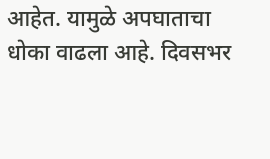आहेत. यामुळे अपघाताचा धोका वाढला आहे. दिवसभर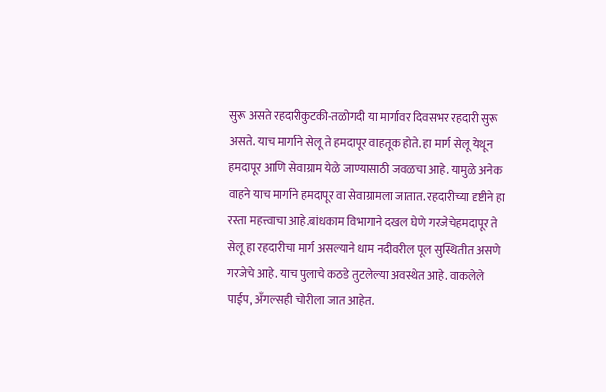सुरू असते रहदारीकुटकी-तळोगदी या मार्गावर दिवसभर रहदारी सुरू असते. याच मार्गाने सेलू ते हमदापूर वाहतूक होते. हा मार्ग सेलू येथून हमदापूर आणि सेवाग्राम येळे जाण्यासाठी जवळचा आहे. यामुळे अनेक वाहने याच मार्गाने हमदापूर वा सेवाग्रामला जातात. रहदारीच्या दृष्टीने हा रस्ता महत्त्वाचा आहे.बांधकाम विभागाने दखल घेणे गरजेचेहमदापूर ते सेलू हा रहदारीचा मार्ग असल्याने धाम नदीवरील पूल सुस्थितीत असणे गरजेचे आहे. याच पुलाचे कठडे तुटलेल्या अवस्थेत आहे. वाकलेले पाईप, अँगल्सही चोरीला जात आहेत.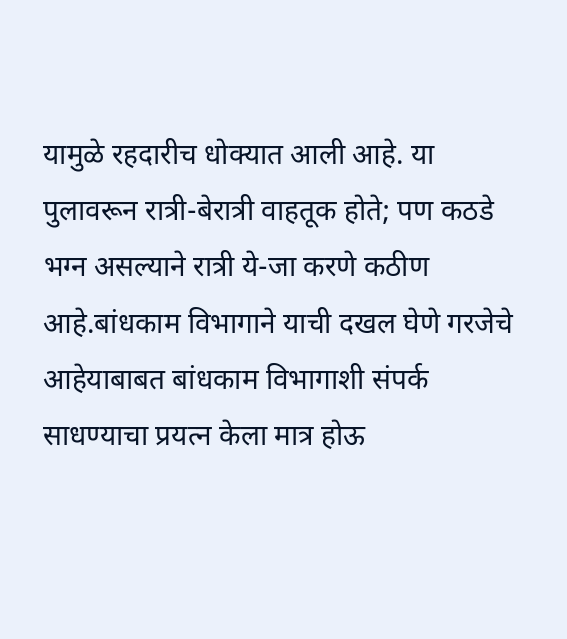यामुळे रहदारीच धोक्यात आली आहे. या पुलावरून रात्री-बेरात्री वाहतूक होते; पण कठडे भग्न असल्याने रात्री ये-जा करणे कठीण आहे.बांधकाम विभागाने याची दखल घेणे गरजेचे आहेयाबाबत बांधकाम विभागाशी संपर्क साधण्याचा प्रयत्न केला मात्र होऊ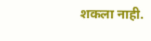शकला नाही.